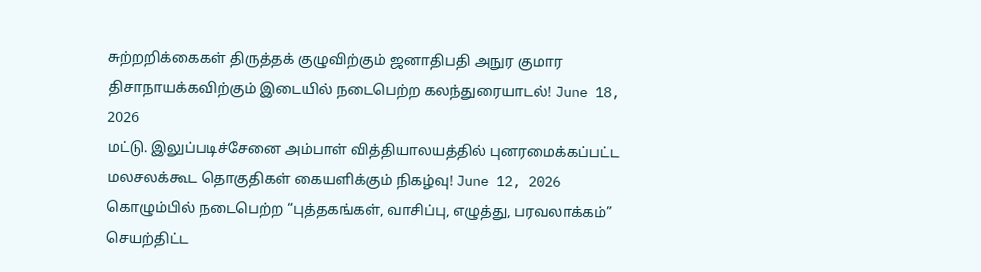சுற்றறிக்கைகள் திருத்தக் குழுவிற்கும் ஜனாதிபதி அநுர குமார திசாநாயக்கவிற்கும் இடையில் நடைபெற்ற கலந்துரையாடல்! June 18, 2026
மட்டு. இலுப்படிச்சேனை அம்பாள் வித்தியாலயத்தில் புனரமைக்கப்பட்ட மலசலக்கூட தொகுதிகள் கையளிக்கும் நிகழ்வு! June 12, 2026
கொழும்பில் நடைபெற்ற “புத்தகங்கள், வாசிப்பு, எழுத்து, பரவலாக்கம்” செயற்திட்ட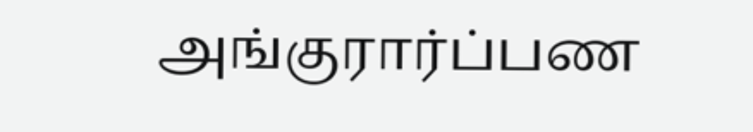அங்குரார்ப்பண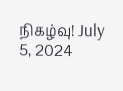நிகழ்வு! July 5, 2024